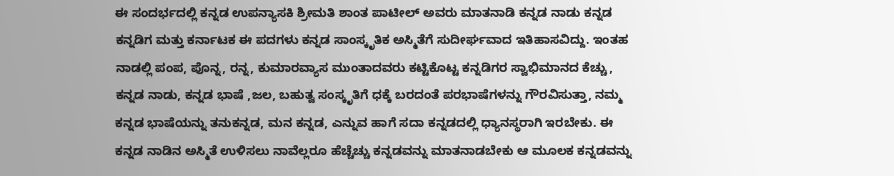ಈ ಸಂದರ್ಭದಲ್ಲಿ ಕನ್ನಡ ಉಪನ್ಯಾಸಕಿ ಶ್ರೀಮತಿ ಶಾಂತ ಪಾಟೀಲ್ ಅವರು ಮಾತನಾಡಿ ಕನ್ನಡ ನಾಡು ಕನ್ನಡ ಕನ್ನಡಿಗ ಮತ್ತು ಕರ್ನಾಟಕ ಈ ಪದಗಳು ಕನ್ನಡ ಸಾಂಸ್ಕೃತಿಕ ಅಸ್ಮಿತೆಗೆ ಸುದೀರ್ಘವಾದ ಇತಿಹಾಸವಿದ್ದು. ಇಂತಹ ನಾಡಲ್ಲಿ ಪಂಪ, ಪೊನ್ನ, ರನ್ನ, ಕುಮಾರವ್ಯಾಸ ಮುಂತಾದವರು ಕಟ್ಟಿಕೊಟ್ಟ ಕನ್ನಡಿಗರ ಸ್ವಾಭಿಮಾನದ ಕೆಚ್ಚು, ಕನ್ನಡ ನಾಡು, ಕನ್ನಡ ಭಾಷೆ ,ಜಲ, ಬಹುತ್ವ ಸಂಸ್ಕೃತಿಗೆ ಧಕ್ಕೆ ಬರದಂತೆ ಪರಭಾಷೆಗಳನ್ನು ಗೌರವಿಸುತ್ತಾ, ನಮ್ಮ ಕನ್ನಡ ಭಾಷೆಯನ್ನು ತನುಕನ್ನಡ, ಮನ ಕನ್ನಡ, ಎನ್ನುವ ಹಾಗೆ ಸದಾ ಕನ್ನಡದಲ್ಲಿ ಧ್ಯಾನಸ್ಥರಾಗಿ ಇರಬೇಕು. ಈ ಕನ್ನಡ ನಾಡಿನ ಅಸ್ಮಿತೆ ಉಳಿಸಲು ನಾವೆಲ್ಲರೂ ಹೆಚ್ಚೆಚ್ಚು ಕನ್ನಡವನ್ನು ಮಾತನಾಡಬೇಕು ಆ ಮೂಲಕ ಕನ್ನಡವನ್ನು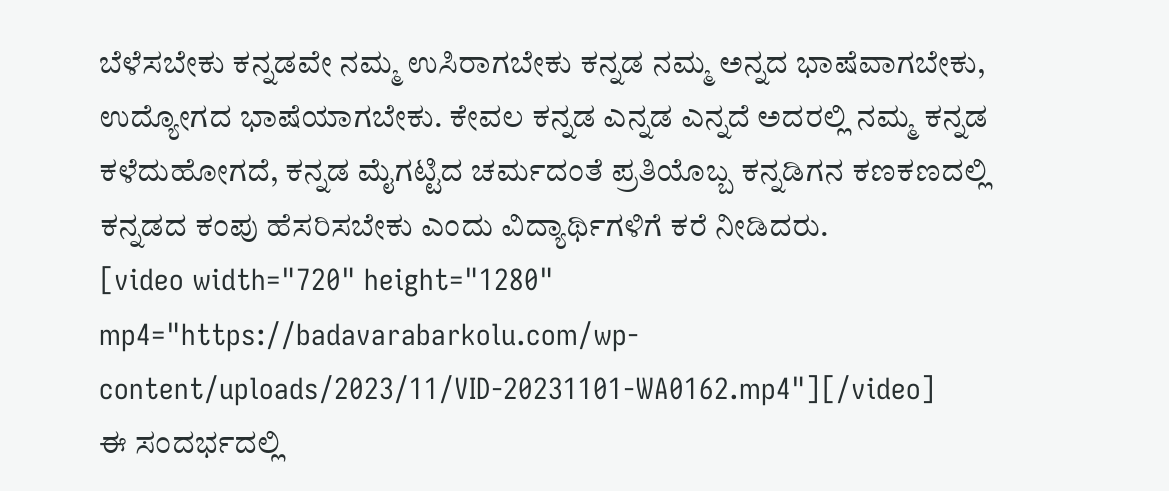ಬೆಳೆಸಬೇಕು ಕನ್ನಡವೇ ನಮ್ಮ ಉಸಿರಾಗಬೇಕು ಕನ್ನಡ ನಮ್ಮ ಅನ್ನದ ಭಾಷೆವಾಗಬೇಕು, ಉದ್ಯೋಗದ ಭಾಷೆಯಾಗಬೇಕು. ಕೇವಲ ಕನ್ನಡ ಎನ್ನಡ ಎನ್ನದೆ ಅದರಲ್ಲಿ ನಮ್ಮ ಕನ್ನಡ ಕಳೆದುಹೋಗದೆ, ಕನ್ನಡ ಮೈಗಟ್ಟಿದ ಚರ್ಮದಂತೆ ಪ್ರತಿಯೊಬ್ಬ ಕನ್ನಡಿಗನ ಕಣಕಣದಲ್ಲಿ ಕನ್ನಡದ ಕಂಪು ಹೆಸರಿಸಬೇಕು ಎಂದು ವಿದ್ಯಾರ್ಥಿಗಳಿಗೆ ಕರೆ ನೀಡಿದರು.
[video width="720" height="1280" mp4="https://badavarabarkolu.com/wp-content/uploads/2023/11/VID-20231101-WA0162.mp4"][/video]
ಈ ಸಂದರ್ಭದಲ್ಲಿ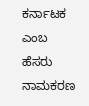ಕರ್ನಾಟಕ ಎಂಬ ಹೆಸರು ನಾಮಕರಣ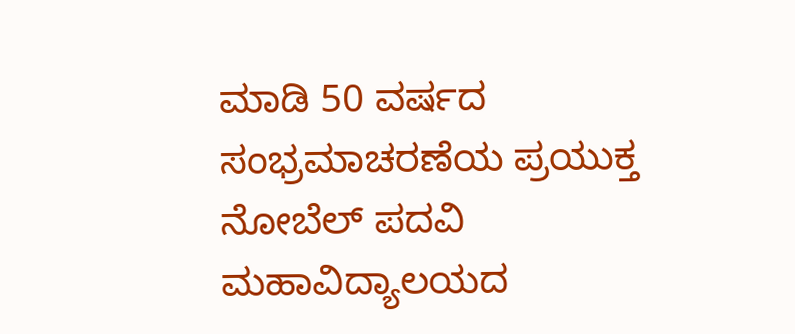ಮಾಡಿ 50 ವರ್ಷದ ಸಂಭ್ರಮಾಚರಣೆಯ ಪ್ರಯುಕ್ತ ನೋಬೆಲ್ ಪದವಿ ಮಹಾವಿದ್ಯಾಲಯದ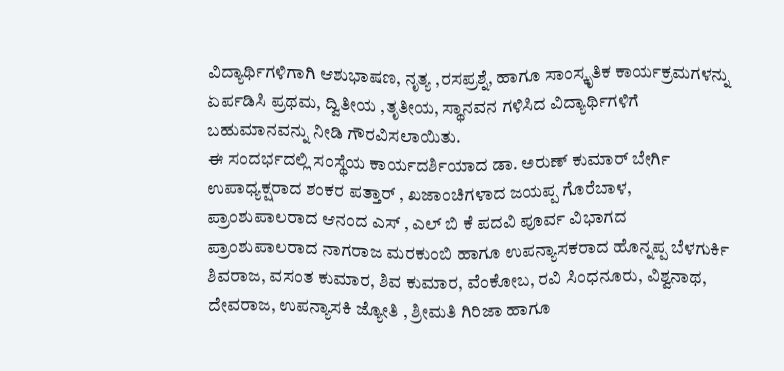ವಿದ್ಯಾರ್ಥಿಗಳಿಗಾಗಿ ಆಶುಭಾಷಣ, ನೃತ್ಯ ,ರಸಪ್ರಶ್ನೆ, ಹಾಗೂ ಸಾಂಸ್ಕೃತಿಕ ಕಾರ್ಯಕ್ರಮಗಳನ್ನು ಏರ್ಪಡಿಸಿ ಪ್ರಥಮ, ದ್ವಿತೀಯ ,ತೃತೀಯ, ಸ್ಥಾನವನ ಗಳಿಸಿದ ವಿದ್ಯಾರ್ಥಿಗಳಿಗೆ ಬಹುಮಾನವನ್ನು ನೀಡಿ ಗೌರವಿಸಲಾಯಿತು.
ಈ ಸಂದರ್ಭದಲ್ಲಿ ಸಂಸ್ಥೆಯ ಕಾರ್ಯದರ್ಶಿಯಾದ ಡಾ. ಅರುಣ್ ಕುಮಾರ್ ಬೇರ್ಗಿ ಉಪಾಧ್ಯಕ್ಷರಾದ ಶಂಕರ ಪತ್ತಾರ್ , ಖಜಾಂಚಿಗಳಾದ ಜಯಪ್ಪ ಗೊರೆಬಾಳ, ಪ್ರಾಂಶುಪಾಲರಾದ ಆನಂದ ಎಸ್ , ಎಲ್ ಬಿ ಕೆ ಪದವಿ ಪೂರ್ವ ವಿಭಾಗದ ಪ್ರಾಂಶುಪಾಲರಾದ ನಾಗರಾಜ ಮರಕುಂಬಿ ಹಾಗೂ ಉಪನ್ಯಾಸಕರಾದ ಹೊನ್ನಪ್ಪ ಬೆಳಗುರ್ಕಿ ಶಿವರಾಜ, ವಸಂತ ಕುಮಾರ, ಶಿವ ಕುಮಾರ, ವೆಂಕೋಬ, ರವಿ ಸಿಂಧನೂರು, ವಿಶ್ವನಾಥ, ದೇವರಾಜ, ಉಪನ್ಯಾಸಕಿ ಜ್ಯೋತಿ , ಶ್ರೀಮತಿ ಗಿರಿಜಾ ಹಾಗೂ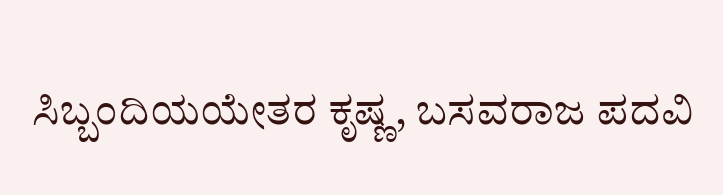ಸಿಬ್ಬಂದಿಯಯೇತರ ಕೃಷ್ಣ, ಬಸವರಾಜ ಪದವಿ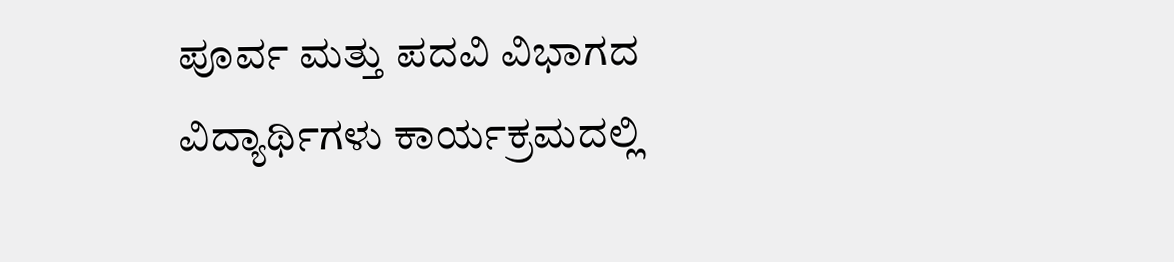ಪೂರ್ವ ಮತ್ತು ಪದವಿ ವಿಭಾಗದ ವಿದ್ಯಾರ್ಥಿಗಳು ಕಾರ್ಯಕ್ರಮದಲ್ಲಿ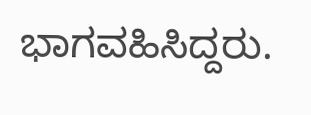ಭಾಗವಹಿಸಿದ್ದರು.